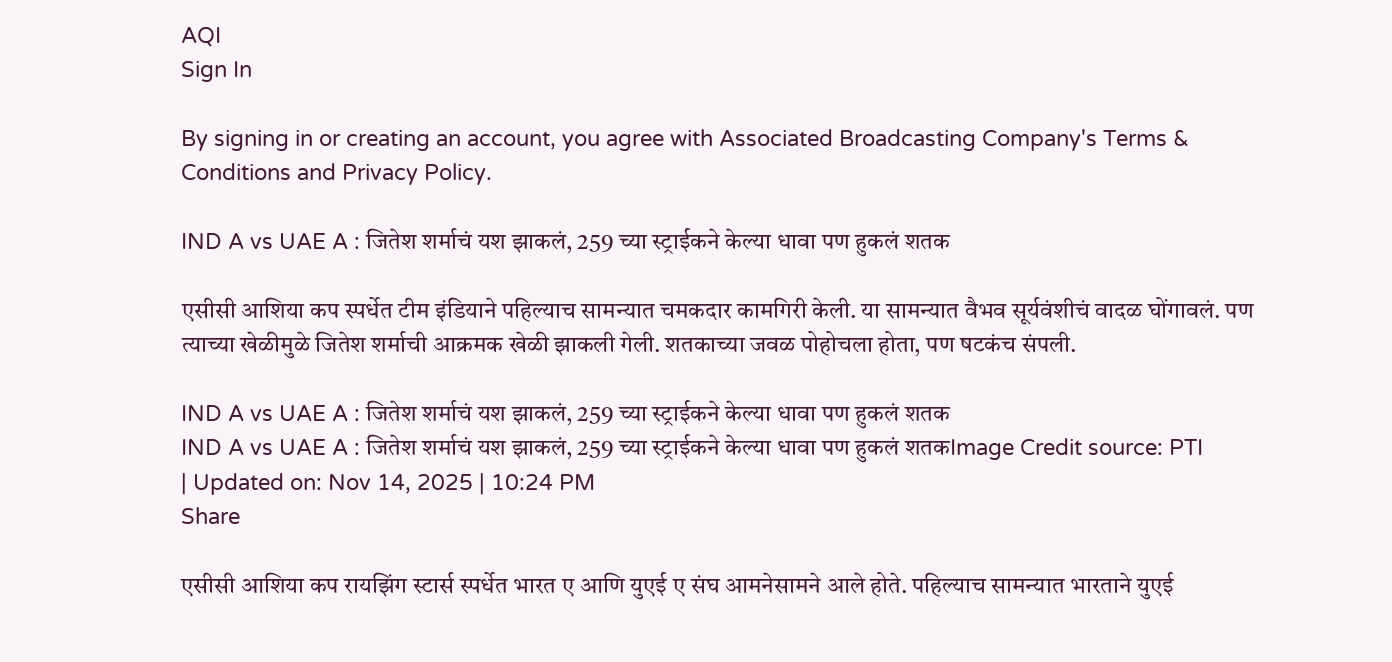AQI
Sign In

By signing in or creating an account, you agree with Associated Broadcasting Company's Terms & Conditions and Privacy Policy.

IND A vs UAE A : जितेश शर्माचं यश झाकलं, 259 च्या स्ट्राईकने केल्या धावा पण हुकलं शतक

एसीसी आशिया कप स्पर्धेत टीम इंडियाने पहिल्याच सामन्यात चमकदार कामगिरी केली. या सामन्यात वैभव सूर्यवंशीचं वादळ घोंगावलं. पण त्याच्या खेळीमुळे जितेश शर्माची आक्रमक खेळी झाकली गेली. शतकाच्या जवळ पोहोचला होता, पण षटकंच संपली.

IND A vs UAE A : जितेश शर्माचं यश झाकलं, 259 च्या स्ट्राईकने केल्या धावा पण हुकलं शतक
IND A vs UAE A : जितेश शर्माचं यश झाकलं, 259 च्या स्ट्राईकने केल्या धावा पण हुकलं शतकImage Credit source: PTI
| Updated on: Nov 14, 2025 | 10:24 PM
Share

एसीसी आशिया कप रायझिंग स्टार्स स्पर्धेत भारत ए आणि युएई ए संघ आमनेसामने आले होते. पहिल्याच सामन्यात भारताने युएई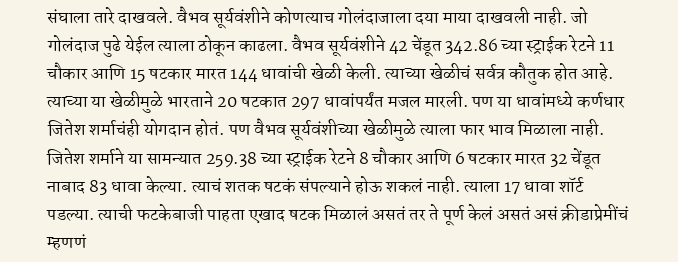संघाला तारे दाखवले. वैभव सूर्यवंशीने कोणत्याच गोलंदाजाला दया माया दाखवली नाही. जो गोलंदाज पुढे येईल त्याला ठोकून काढला. वैभव सूर्यवंशीने 42 चेंडूत 342.86 च्या स्ट्राईक रेटने 11 चौकार आणि 15 षटकार मारत 144 धावांची खेळी केली. त्याच्या खेळीचं सर्वत्र कौतुक होत आहे. त्याच्या या खेळीमुळे भारताने 20 षटकात 297 धावांपर्यंत मजल मारली. पण या धावांमध्ये कर्णधार जितेश शर्माचंही योगदान होतं. पण वैभव सूर्यवंशीच्या खेळीमुळे त्याला फार भाव मिळाला नाही. जितेश शर्माने या सामन्यात 259.38 च्या स्ट्राईक रेटने 8 चौकार आणि 6 षटकार मारत 32 चेंडूत नाबाद 83 धावा केल्या. त्याचं शतक षटकं संपल्याने होऊ शकलं नाही. त्याला 17 धावा शॉर्ट पडल्या. त्याची फटकेबाजी पाहता एखाद षटक मिळालं असतं तर ते पूर्ण केलं असतं असं क्रीडाप्रेमींचं म्हणणं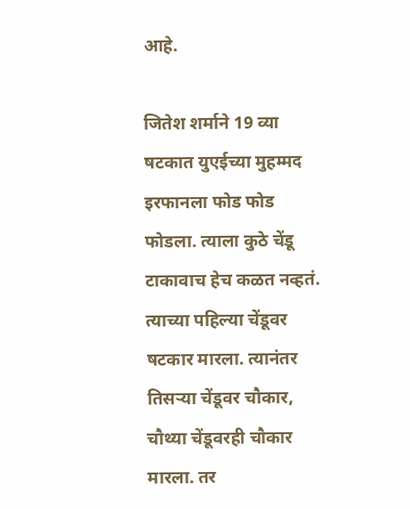आहे.

जितेश शर्माने 19 व्या षटकात युएईच्या मुहम्मद इरफानला फोड फोड फोडला. त्याला कुठे चेंडू टाकावाच हेच कळत नव्हतं. त्याच्या पहिल्या चेंडूवर षटकार मारला. त्यानंतर तिसऱ्या चेंडूवर चौकार, चौथ्या चेंडूवरही चौकार मारला. तर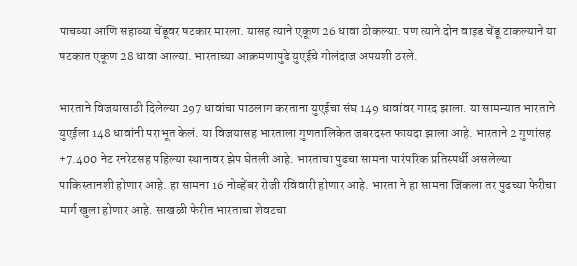पाचव्या आणि सहाव्या चेंडूवर षटकार मारला. यासह त्याने एकूण 26 धावा ठोकल्या. पण त्याने दोन वाइड चेंडू टाकल्याने या षटकात एकूण 28 धावा आल्या. भारताच्या आक्रमणापुढे युएईचे गोलंदाज अपयशी ठरले.

भारताने विजयासाठी दिलेल्या 297 धावांचा पाठलाग करताना युएईचा संघ 149 धावांवर गारद झाला. या सामन्यात भारताने युएईला 148 धावांनी पराभूत केलं. या विजयासह भारताला गुणतालिकेत जबरदस्त फायदा झाला आहे. भारताने 2 गुणांसह +7.400 नेट रनरेटसह पहिल्या स्थानावर झेप घेतली आहे. भारताचा पुढचा सामना पारंपरिक प्रतिस्पर्धी असलेल्या पाकिस्तानशी होणार आहे. हा सामना 16 नोव्हेंबर रोजी रविवारी होणार आहे. भारता ने हा सामना जिंकला तर पुढच्या फेरीचा मार्ग खुला होणार आहे. साखळी फेरीत भारताचा शेवटचा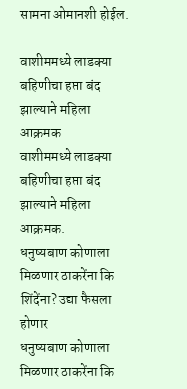सामना ओमानशी होईल.

वाशीममध्ये लाडक्या बहिणीचा हप्ता बंद झाल्याने महिला आक्रमक
वाशीममध्ये लाडक्या बहिणीचा हप्ता बंद झाल्याने महिला आक्रमक.
धनुष्यबाण कोणाला मिळणार ठाकरेंना कि शिंदेंना? उद्या फैसला होणार
धनुष्यबाण कोणाला मिळणार ठाकरेंना कि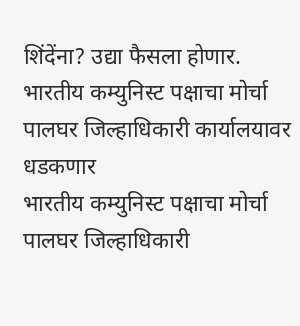शिंदेंना? उद्या फैसला होणार.
भारतीय कम्युनिस्ट पक्षाचा मोर्चा पालघर जिल्हाधिकारी कार्यालयावर धडकणार
भारतीय कम्युनिस्ट पक्षाचा मोर्चा पालघर जिल्हाधिकारी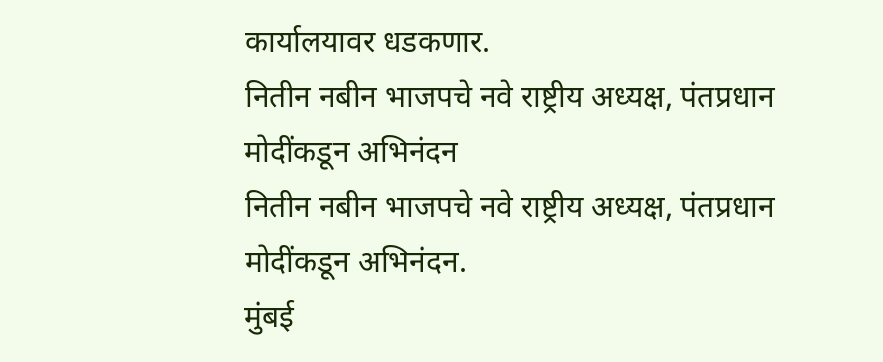कार्यालयावर धडकणार.
नितीन नबीन भाजपचे नवे राष्ट्रीय अध्यक्ष, पंतप्रधान मोदींकडून अभिनंदन
नितीन नबीन भाजपचे नवे राष्ट्रीय अध्यक्ष, पंतप्रधान मोदींकडून अभिनंदन.
मुंबई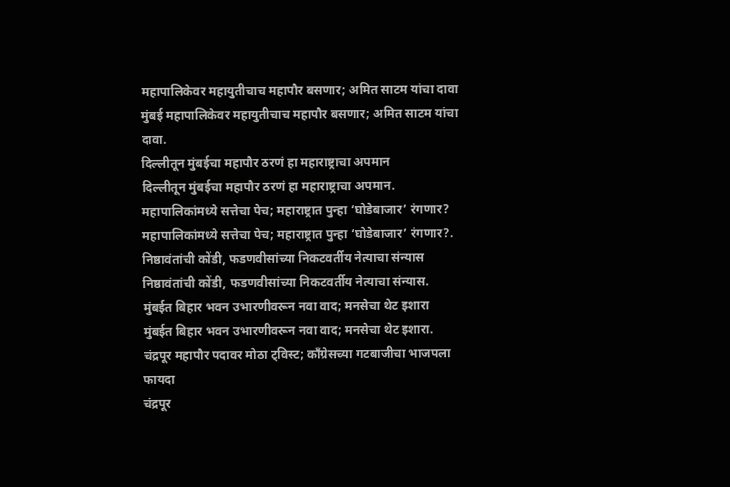महापालिकेवर महायुतीचाच महापौर बसणार; अमित साटम यांचा दावा
मुंबई महापालिकेवर महायुतीचाच महापौर बसणार; अमित साटम यांचा दावा.
दिल्लीतून मुंबईचा महापौर ठरणं हा महाराष्ट्राचा अपमान
दिल्लीतून मुंबईचा महापौर ठरणं हा महाराष्ट्राचा अपमान.
महापालिकांमध्ये सत्तेचा पेच; महाराष्ट्रात पुन्हा ‘घोडेबाजार’ रंगणार?
महापालिकांमध्ये सत्तेचा पेच; महाराष्ट्रात पुन्हा ‘घोडेबाजार’ रंगणार?.
निष्ठावंतांची कोंडी, फडणवीसांच्या निकटवर्तीय नेत्याचा संन्यास
निष्ठावंतांची कोंडी, फडणवीसांच्या निकटवर्तीय नेत्याचा संन्यास.
मुंबईत बिहार भवन उभारणीवरून नवा वाद; मनसेचा थेट इशारा
मुंबईत बिहार भवन उभारणीवरून नवा वाद; मनसेचा थेट इशारा.
चंद्रपूर महापौर पदावर मोठा ट्विस्ट; काँग्रेसच्या गटबाजीचा भाजपला फायदा
चंद्रपूर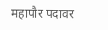महापौर पदावर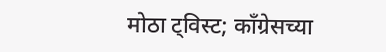मोठा ट्विस्ट; काँग्रेसच्या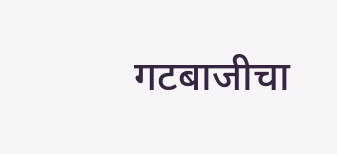गटबाजीचा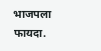भाजपला फायदा.